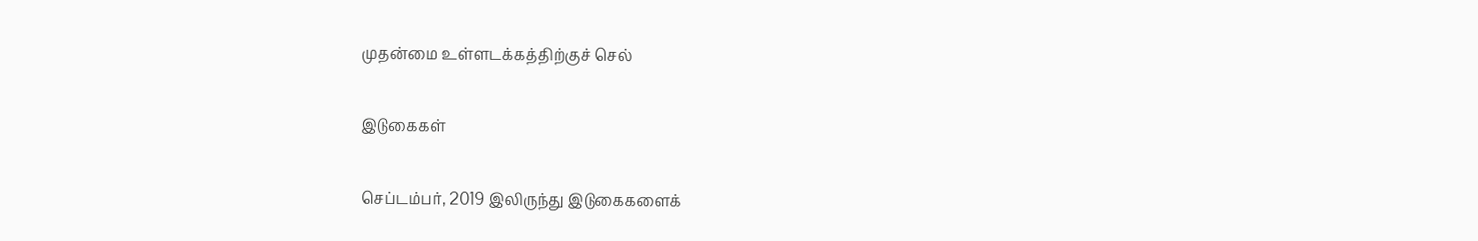முதன்மை உள்ளடக்கத்திற்குச் செல்

இடுகைகள்

செப்டம்பர், 2019 இலிருந்து இடுகைகளைக்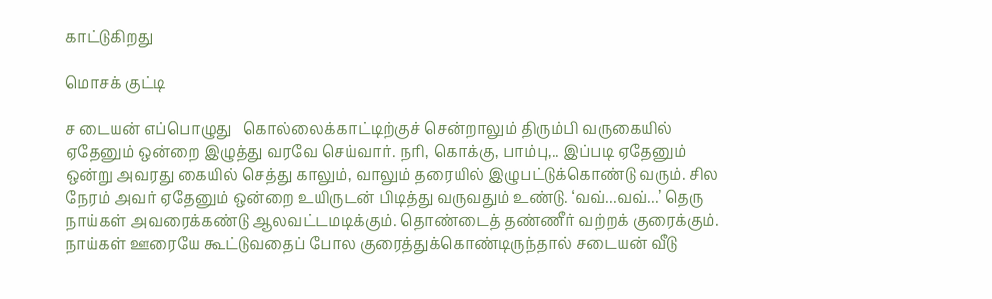காட்டுகிறது

மொசக் குட்டி

ச டையன் எப்பொழுது   கொல்லைக்காட்டிற்குச் சென்றாலும் திரும்பி வருகையில் ஏதேனும் ஒன்றை இழுத்து வரவே செய்வார். நரி, கொக்கு, பாம்பு,.. இப்படி ஏதேனும் ஒன்று அவரது கையில் செத்து காலும், வாலும் தரையில் இழுபட்டுக்கொண்டு வரும். சில நேரம் அவர் ஏதேனும் ஒன்றை உயிருடன் பிடித்து வருவதும் உண்டு. ‘வவ்...வவ்...’ தெரு நாய்கள் அவரைக்கண்டு ஆலவட்டமடிக்கும். தொண்டைத் தண்ணீர் வற்றக் குரைக்கும். நாய்கள் ஊரையே கூட்டுவதைப் போல குரைத்துக்கொண்டிருந்தால் சடையன் வீடு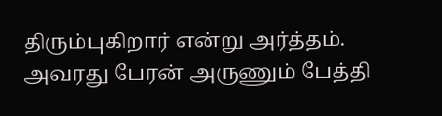திரும்புகிறார் என்று அர்த்தம். அவரது பேரன் அருணும் பேத்தி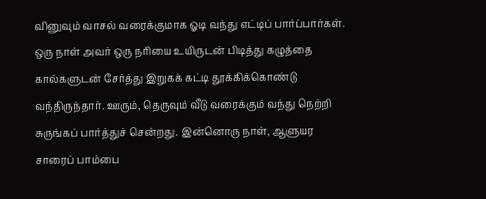வினுவும் வாசல் வரைக்குமாக ஓடி வந்து எட்டிப் பார்ப்பார்கள். ஒரு நாள் அவர் ஒரு நரியை உயிருடன் பிடித்து கழுத்தை கால்களுடன் சேர்த்து இறுகக் கட்டி தூக்கிக்கொண்டு வந்திருந்தார். ஊரும், தெருவும் வீடு வரைக்கும் வந்து நெற்றி சுருங்கப் பார்த்துச் சென்றது. இன்னொரு நாள், ஆளுயர சாரைப் பாம்பை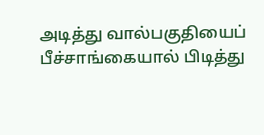அடித்து வால்பகுதியைப் பீச்சாங்கையால் பிடித்து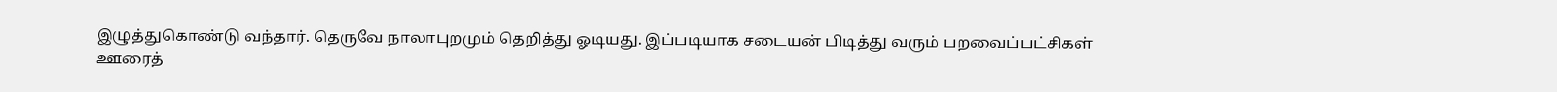இழுத்துகொண்டு வந்தார். தெருவே நாலாபுறமும் தெறித்து ஓடியது. இப்படியாக சடையன் பிடித்து வரும் பறவைப்பட்சிகள் ஊரைத்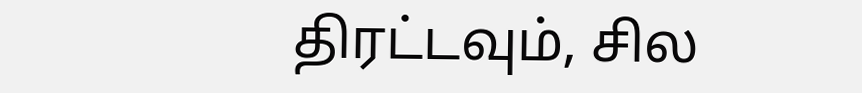திரட்டவும், சில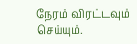நேரம் விரட்டவும் செய்யும்.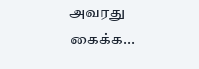அவரது கைக்க...